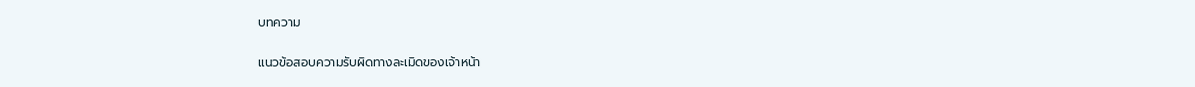บทความ

แนวข้อสอบความรับผิดทางละเมิดของเจ้าหน้า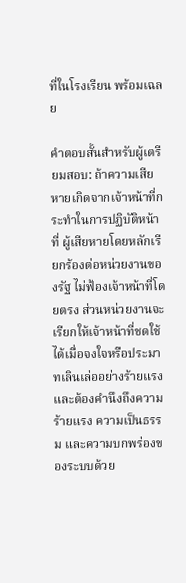ที่ในโรงเรียน พร้อมเฉลย

คำตอบสั้นสำหรับผู้เตรียมสอบ: ถ้าความเสียหายเกิดจากเจ้าหน้าที่กระทำในการปฏิบัติหน้าที่ ผู้เสียหายโดยหลักเรียกร้องต่อหน่วยงานของรัฐ ไม่ฟ้องเจ้าหน้าที่โดยตรง ส่วนหน่วยงานจะเรียกให้เจ้าหน้าที่ชดใช้ได้เมื่อจงใจหรือประมาทเลินเล่ออย่างร้ายแรง และต้องคำนึงถึงความร้ายแรง ความเป็นธรรม และความบกพร่องของระบบด้วย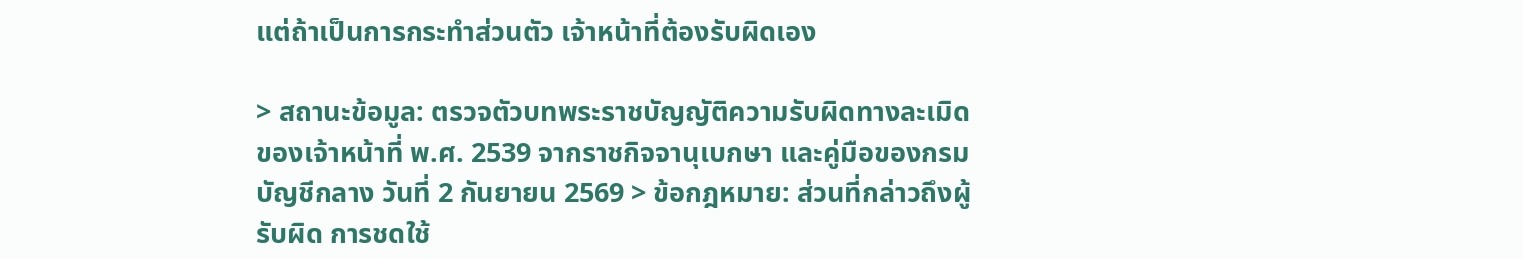แต่ถ้าเป็นการกระทำส่วนตัว เจ้าหน้าที่ต้องรับผิดเอง

> สถานะข้อมูล: ตรวจตัวบทพระราชบัญญัติความรับผิดทางละเมิดของเจ้าหน้าที่ พ.ศ. 2539 จากราชกิจจานุเบกษา และคู่มือของกรมบัญชีกลาง วันที่ 2 กันยายน 2569 > ข้อกฎหมาย: ส่วนที่กล่าวถึงผู้รับผิด การชดใช้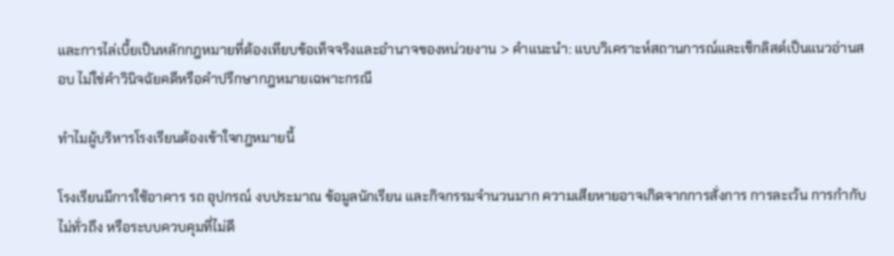และการไล่เบี้ยเป็นหลักกฎหมายที่ต้องเทียบข้อเท็จจริงและอำนาจของหน่วยงาน > คำแนะนำ: แบบวิเคราะห์สถานการณ์และเช็กลิสต์เป็นแนวอ่านสอบ ไม่ใช่คำวินิจฉัยคดีหรือคำปรึกษากฎหมายเฉพาะกรณี

ทำไมผู้บริหารโรงเรียนต้องเข้าใจกฎหมายนี้

โรงเรียนมีการใช้อาคาร รถ อุปกรณ์ งบประมาณ ข้อมูลนักเรียน และกิจกรรมจำนวนมาก ความเสียหายอาจเกิดจากการสั่งการ การละเว้น การกำกับไม่ทั่วถึง หรือระบบควบคุมที่ไม่ดี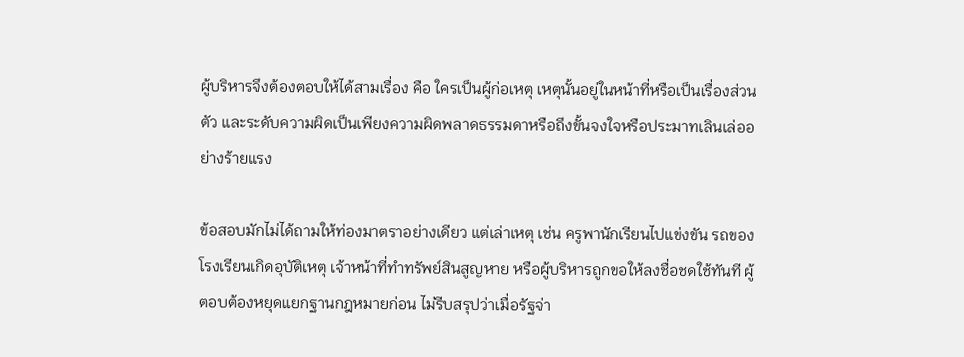ผู้บริหารจึงต้องตอบให้ได้สามเรื่อง คือ ใครเป็นผู้ก่อเหตุ เหตุนั้นอยู่ในหน้าที่หรือเป็นเรื่องส่วนตัว และระดับความผิดเป็นเพียงความผิดพลาดธรรมดาหรือถึงขั้นจงใจหรือประมาทเลินเล่ออย่างร้ายแรง

ข้อสอบมักไม่ได้ถามให้ท่องมาตราอย่างเดียว แต่เล่าเหตุ เช่น ครูพานักเรียนไปแข่งขัน รถของโรงเรียนเกิดอุบัติเหตุ เจ้าหน้าที่ทำทรัพย์สินสูญหาย หรือผู้บริหารถูกขอให้ลงชื่อชดใช้ทันที ผู้ตอบต้องหยุดแยกฐานกฎหมายก่อน ไม่รีบสรุปว่าเมื่อรัฐจ่า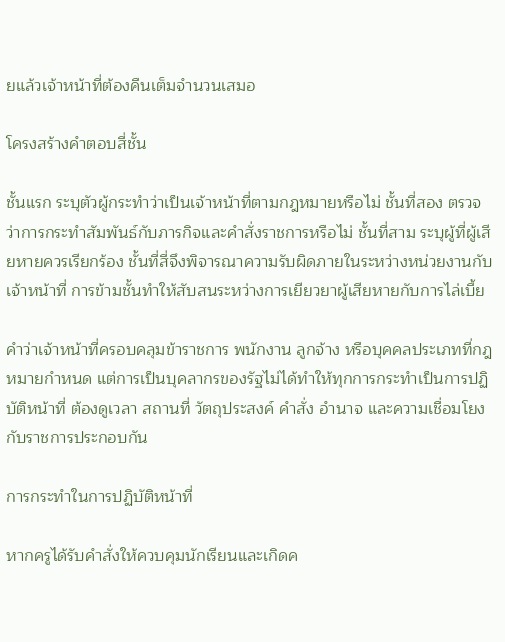ยแล้วเจ้าหน้าที่ต้องคืนเต็มจำนวนเสมอ

โครงสร้างคำตอบสี่ชั้น

ชั้นแรก ระบุตัวผู้กระทำว่าเป็นเจ้าหน้าที่ตามกฎหมายหรือไม่ ชั้นที่สอง ตรวจว่าการกระทำสัมพันธ์กับภารกิจและคำสั่งราชการหรือไม่ ชั้นที่สาม ระบุผู้ที่ผู้เสียหายควรเรียกร้อง ชั้นที่สี่จึงพิจารณาความรับผิดภายในระหว่างหน่วยงานกับเจ้าหน้าที่ การข้ามชั้นทำให้สับสนระหว่างการเยียวยาผู้เสียหายกับการไล่เบี้ย

คำว่าเจ้าหน้าที่ครอบคลุมข้าราชการ พนักงาน ลูกจ้าง หรือบุคคลประเภทที่กฎหมายกำหนด แต่การเป็นบุคลากรของรัฐไม่ได้ทำให้ทุกการกระทำเป็นการปฏิบัติหน้าที่ ต้องดูเวลา สถานที่ วัตถุประสงค์ คำสั่ง อำนาจ และความเชื่อมโยงกับราชการประกอบกัน

การกระทำในการปฏิบัติหน้าที่

หากครูได้รับคำสั่งให้ควบคุมนักเรียนและเกิดค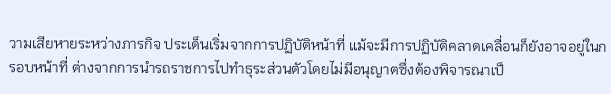วามเสียหายระหว่างภารกิจ ประเด็นเริ่มจากการปฏิบัติหน้าที่ แม้จะมีการปฏิบัติคลาดเคลื่อนก็ยังอาจอยู่ในกรอบหน้าที่ ต่างจากการนำรถราชการไปทำธุระส่วนตัวโดยไม่มีอนุญาตซึ่งต้องพิจารณาเป็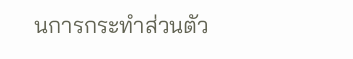นการกระทำส่วนตัว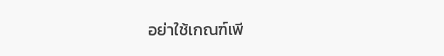อย่าใช้เกณฑ์เพี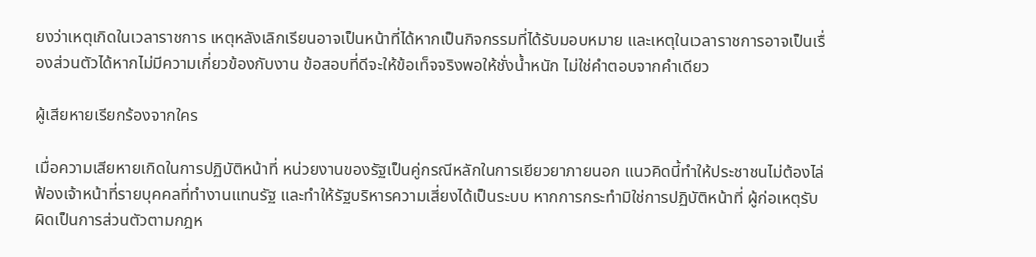ยงว่าเหตุเกิดในเวลาราชการ เหตุหลังเลิกเรียนอาจเป็นหน้าที่ได้หากเป็นกิจกรรมที่ได้รับมอบหมาย และเหตุในเวลาราชการอาจเป็นเรื่องส่วนตัวได้หากไม่มีความเกี่ยวข้องกับงาน ข้อสอบที่ดีจะให้ข้อเท็จจริงพอให้ชั่งน้ำหนัก ไม่ใช่คำตอบจากคำเดียว

ผู้เสียหายเรียกร้องจากใคร

เมื่อความเสียหายเกิดในการปฏิบัติหน้าที่ หน่วยงานของรัฐเป็นคู่กรณีหลักในการเยียวยาภายนอก แนวคิดนี้ทำให้ประชาชนไม่ต้องไล่ฟ้องเจ้าหน้าที่รายบุคคลที่ทำงานแทนรัฐ และทำให้รัฐบริหารความเสี่ยงได้เป็นระบบ หากการกระทำมิใช่การปฏิบัติหน้าที่ ผู้ก่อเหตุรับผิดเป็นการส่วนตัวตามกฎห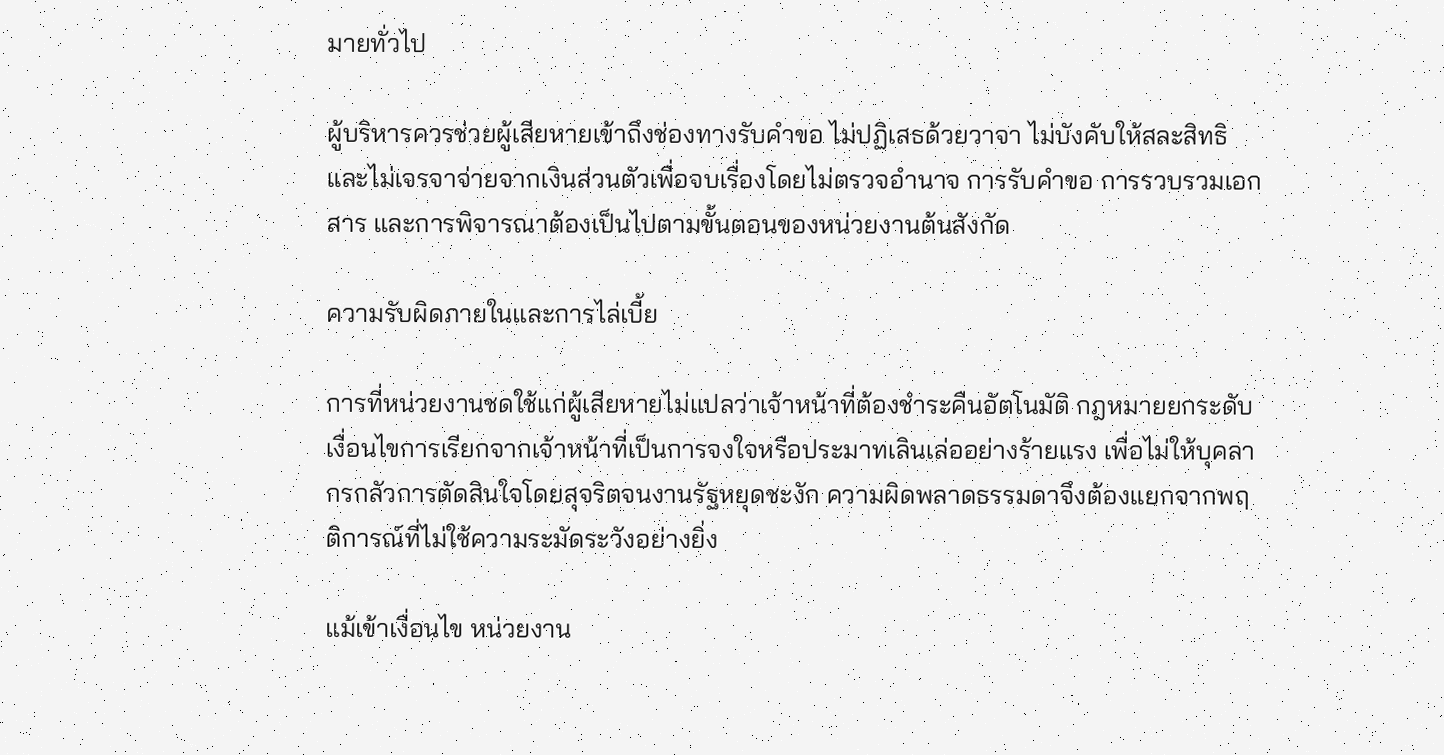มายทั่วไป

ผู้บริหารควรช่วยผู้เสียหายเข้าถึงช่องทางรับคำขอ ไม่ปฏิเสธด้วยวาจา ไม่บังคับให้สละสิทธิ และไม่เจรจาจ่ายจากเงินส่วนตัวเพื่อจบเรื่องโดยไม่ตรวจอำนาจ การรับคำขอ การรวบรวมเอกสาร และการพิจารณาต้องเป็นไปตามขั้นตอนของหน่วยงานต้นสังกัด

ความรับผิดภายในและการไล่เบี้ย

การที่หน่วยงานชดใช้แก่ผู้เสียหายไม่แปลว่าเจ้าหน้าที่ต้องชำระคืนอัตโนมัติ กฎหมายยกระดับเงื่อนไขการเรียกจากเจ้าหน้าที่เป็นการจงใจหรือประมาทเลินเล่ออย่างร้ายแรง เพื่อไม่ให้บุคลากรกลัวการตัดสินใจโดยสุจริตจนงานรัฐหยุดชะงัก ความผิดพลาดธรรมดาจึงต้องแยกจากพฤติการณ์ที่ไม่ใช้ความระมัดระวังอย่างยิ่ง

แม้เข้าเงื่อนไข หน่วยงาน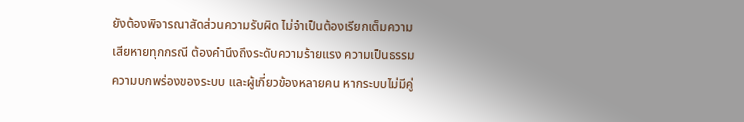ยังต้องพิจารณาสัดส่วนความรับผิด ไม่จำเป็นต้องเรียกเต็มความเสียหายทุกกรณี ต้องคำนึงถึงระดับความร้ายแรง ความเป็นธรรม ความบกพร่องของระบบ และผู้เกี่ยวข้องหลายคน หากระบบไม่มีคู่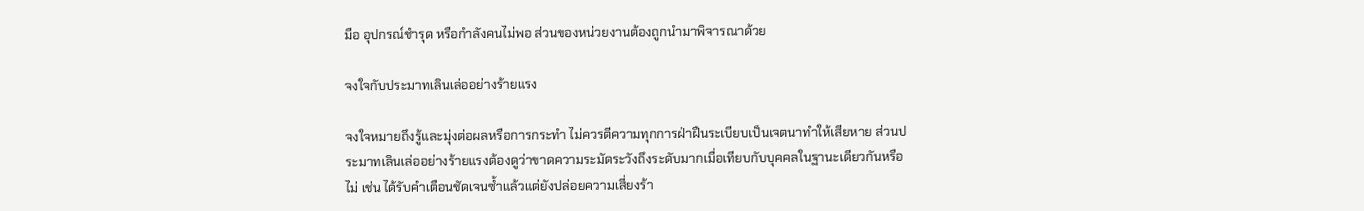มือ อุปกรณ์ชำรุด หรือกำลังคนไม่พอ ส่วนของหน่วยงานต้องถูกนำมาพิจารณาด้วย

จงใจกับประมาทเลินเล่ออย่างร้ายแรง

จงใจหมายถึงรู้และมุ่งต่อผลหรือการกระทำ ไม่ควรตีความทุกการฝ่าฝืนระเบียบเป็นเจตนาทำให้เสียหาย ส่วนประมาทเลินเล่ออย่างร้ายแรงต้องดูว่าขาดความระมัดระวังถึงระดับมากเมื่อเทียบกับบุคคลในฐานะเดียวกันหรือไม่ เช่น ได้รับคำเตือนชัดเจนซ้ำแล้วแต่ยังปล่อยความเสี่ยงร้า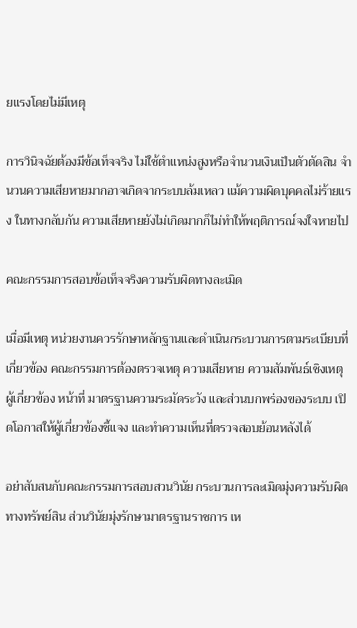ยแรงโดยไม่มีเหตุ

การวินิจฉัยต้องมีข้อเท็จจริง ไม่ใช้ตำแหน่งสูงหรือจำนวนเงินเป็นตัวตัดสิน จำนวนความเสียหายมากอาจเกิดจากระบบล้มเหลว แม้ความผิดบุคคลไม่ร้ายแรง ในทางกลับกัน ความเสียหายยังไม่เกิดมากก็ไม่ทำให้พฤติการณ์จงใจหายไป

คณะกรรมการสอบข้อเท็จจริงความรับผิดทางละเมิด

เมื่อมีเหตุ หน่วยงานควรรักษาหลักฐานและดำเนินกระบวนการตามระเบียบที่เกี่ยวข้อง คณะกรรมการต้องตรวจเหตุ ความเสียหาย ความสัมพันธ์เชิงเหตุ ผู้เกี่ยวข้อง หน้าที่ มาตรฐานความระมัดระวัง และส่วนบกพร่องของระบบ เปิดโอกาสให้ผู้เกี่ยวข้องชี้แจง และทำความเห็นที่ตรวจสอบย้อนหลังได้

อย่าสับสนกับคณะกรรมการสอบสวนวินัย กระบวนการละเมิดมุ่งความรับผิดทางทรัพย์สิน ส่วนวินัยมุ่งรักษามาตรฐานราชการ เห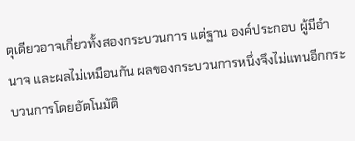ตุเดียวอาจเกี่ยวทั้งสองกระบวนการ แต่ฐาน องค์ประกอบ ผู้มีอำนาจ และผลไม่เหมือนกัน ผลของกระบวนการหนึ่งจึงไม่แทนอีกกระบวนการโดยอัตโนมัติ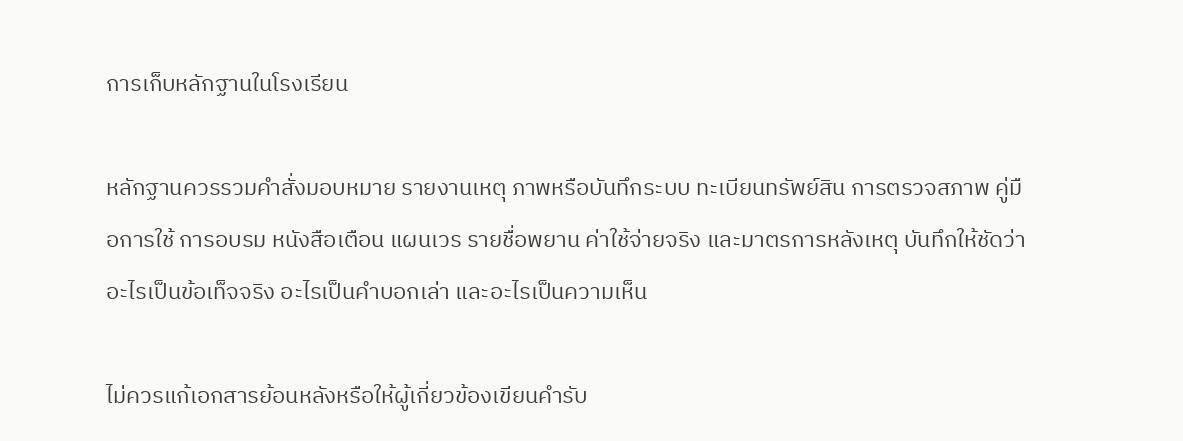การเก็บหลักฐานในโรงเรียน

หลักฐานควรรวมคำสั่งมอบหมาย รายงานเหตุ ภาพหรือบันทึกระบบ ทะเบียนทรัพย์สิน การตรวจสภาพ คู่มือการใช้ การอบรม หนังสือเตือน แผนเวร รายชื่อพยาน ค่าใช้จ่ายจริง และมาตรการหลังเหตุ บันทึกให้ชัดว่าอะไรเป็นข้อเท็จจริง อะไรเป็นคำบอกเล่า และอะไรเป็นความเห็น

ไม่ควรแก้เอกสารย้อนหลังหรือให้ผู้เกี่ยวข้องเขียนคำรับ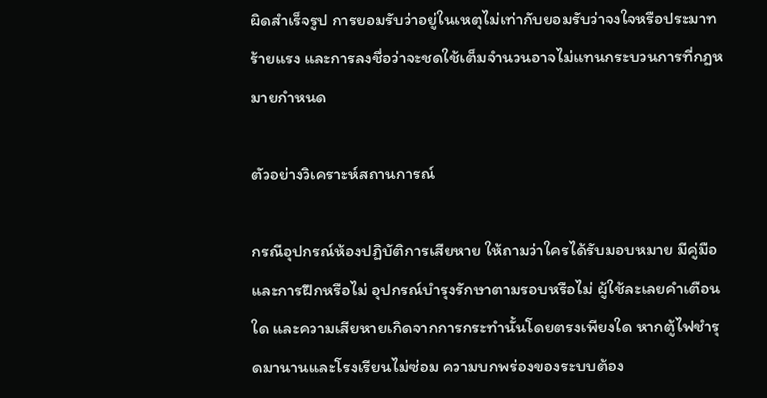ผิดสำเร็จรูป การยอมรับว่าอยู่ในเหตุไม่เท่ากับยอมรับว่าจงใจหรือประมาทร้ายแรง และการลงชื่อว่าจะชดใช้เต็มจำนวนอาจไม่แทนกระบวนการที่กฎหมายกำหนด

ตัวอย่างวิเคราะห์สถานการณ์

กรณีอุปกรณ์ห้องปฏิบัติการเสียหาย ให้ถามว่าใครได้รับมอบหมาย มีคู่มือและการฝึกหรือไม่ อุปกรณ์บำรุงรักษาตามรอบหรือไม่ ผู้ใช้ละเลยคำเตือนใด และความเสียหายเกิดจากการกระทำนั้นโดยตรงเพียงใด หากตู้ไฟชำรุดมานานและโรงเรียนไม่ซ่อม ความบกพร่องของระบบต้อง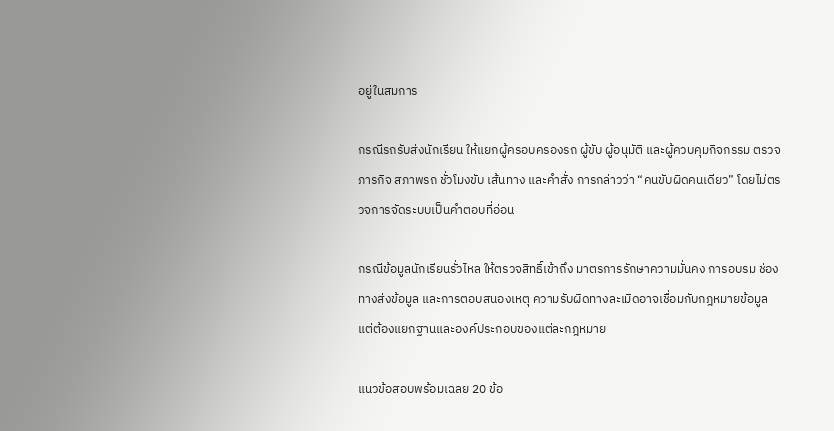อยู่ในสมการ

กรณีรถรับส่งนักเรียน ให้แยกผู้ครอบครองรถ ผู้ขับ ผู้อนุมัติ และผู้ควบคุมกิจกรรม ตรวจภารกิจ สภาพรถ ชั่วโมงขับ เส้นทาง และคำสั่ง การกล่าวว่า “คนขับผิดคนเดียว” โดยไม่ตรวจการจัดระบบเป็นคำตอบที่อ่อน

กรณีข้อมูลนักเรียนรั่วไหล ให้ตรวจสิทธิ์เข้าถึง มาตรการรักษาความมั่นคง การอบรม ช่องทางส่งข้อมูล และการตอบสนองเหตุ ความรับผิดทางละเมิดอาจเชื่อมกับกฎหมายข้อมูล แต่ต้องแยกฐานและองค์ประกอบของแต่ละกฎหมาย

แนวข้อสอบพร้อมเฉลย 20 ข้อ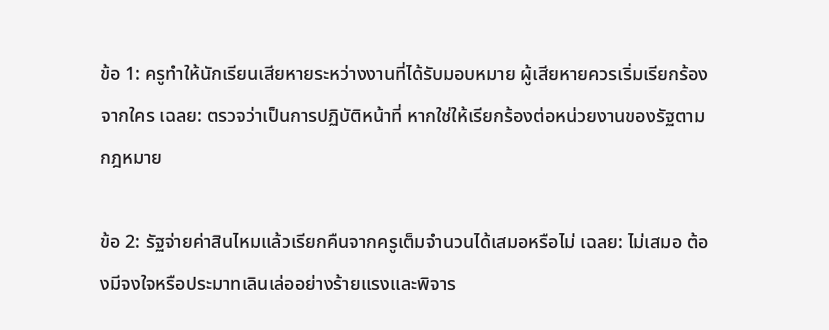ข้อ 1: ครูทำให้นักเรียนเสียหายระหว่างงานที่ได้รับมอบหมาย ผู้เสียหายควรเริ่มเรียกร้องจากใคร เฉลย: ตรวจว่าเป็นการปฏิบัติหน้าที่ หากใช่ให้เรียกร้องต่อหน่วยงานของรัฐตามกฎหมาย

ข้อ 2: รัฐจ่ายค่าสินไหมแล้วเรียกคืนจากครูเต็มจำนวนได้เสมอหรือไม่ เฉลย: ไม่เสมอ ต้องมีจงใจหรือประมาทเลินเล่ออย่างร้ายแรงและพิจาร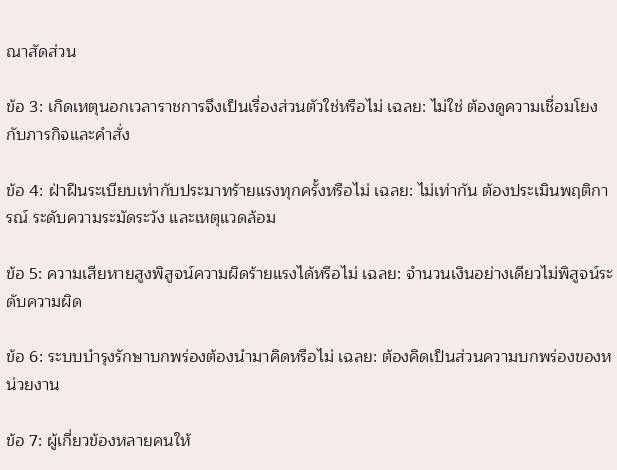ณาสัดส่วน

ข้อ 3: เกิดเหตุนอกเวลาราชการจึงเป็นเรื่องส่วนตัวใช่หรือไม่ เฉลย: ไม่ใช่ ต้องดูความเชื่อมโยงกับภารกิจและคำสั่ง

ข้อ 4: ฝ่าฝืนระเบียบเท่ากับประมาทร้ายแรงทุกครั้งหรือไม่ เฉลย: ไม่เท่ากัน ต้องประเมินพฤติการณ์ ระดับความระมัดระวัง และเหตุแวดล้อม

ข้อ 5: ความเสียหายสูงพิสูจน์ความผิดร้ายแรงได้หรือไม่ เฉลย: จำนวนเงินอย่างเดียวไม่พิสูจน์ระดับความผิด

ข้อ 6: ระบบบำรุงรักษาบกพร่องต้องนำมาคิดหรือไม่ เฉลย: ต้องคิดเป็นส่วนความบกพร่องของหน่วยงาน

ข้อ 7: ผู้เกี่ยวข้องหลายคนให้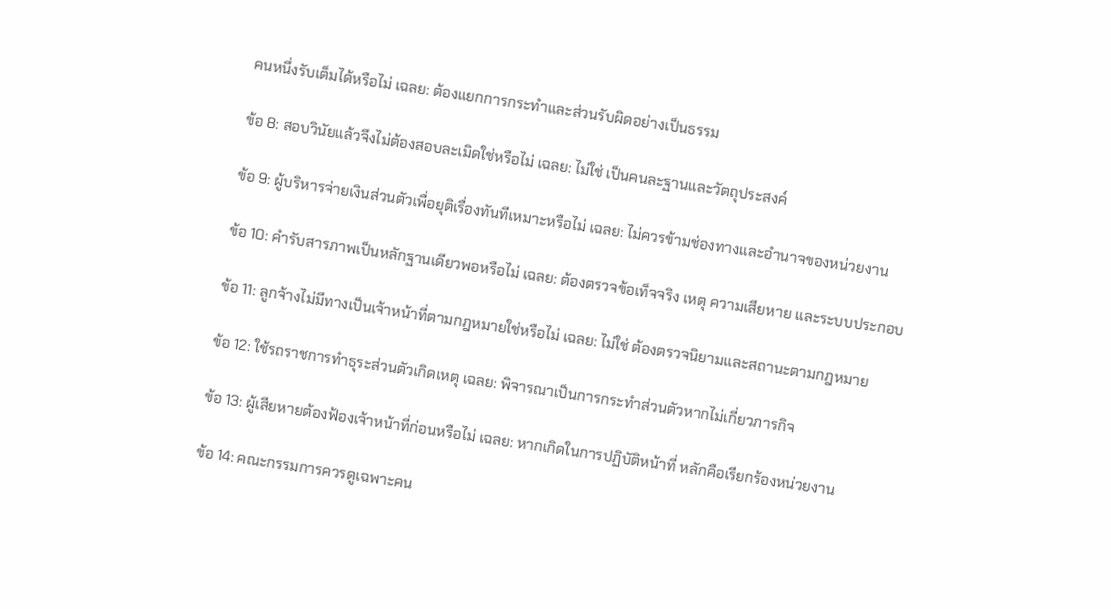คนหนึ่งรับเต็มได้หรือไม่ เฉลย: ต้องแยกการกระทำและส่วนรับผิดอย่างเป็นธรรม

ข้อ 8: สอบวินัยแล้วจึงไม่ต้องสอบละเมิดใช่หรือไม่ เฉลย: ไม่ใช่ เป็นคนละฐานและวัตถุประสงค์

ข้อ 9: ผู้บริหารจ่ายเงินส่วนตัวเพื่อยุติเรื่องทันทีเหมาะหรือไม่ เฉลย: ไม่ควรข้ามช่องทางและอำนาจของหน่วยงาน

ข้อ 10: คำรับสารภาพเป็นหลักฐานเดียวพอหรือไม่ เฉลย: ต้องตรวจข้อเท็จจริง เหตุ ความเสียหาย และระบบประกอบ

ข้อ 11: ลูกจ้างไม่มีทางเป็นเจ้าหน้าที่ตามกฎหมายใช่หรือไม่ เฉลย: ไม่ใช่ ต้องตรวจนิยามและสถานะตามกฎหมาย

ข้อ 12: ใช้รถราชการทำธุระส่วนตัวเกิดเหตุ เฉลย: พิจารณาเป็นการกระทำส่วนตัวหากไม่เกี่ยวภารกิจ

ข้อ 13: ผู้เสียหายต้องฟ้องเจ้าหน้าที่ก่อนหรือไม่ เฉลย: หากเกิดในการปฏิบัติหน้าที่ หลักคือเรียกร้องหน่วยงาน

ข้อ 14: คณะกรรมการควรดูเฉพาะคน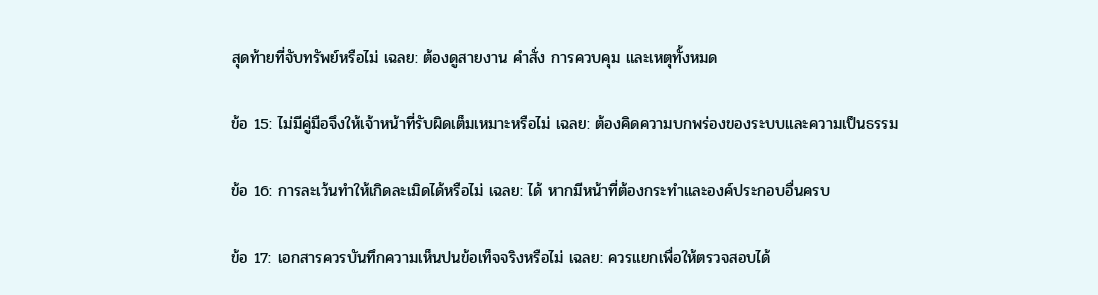สุดท้ายที่จับทรัพย์หรือไม่ เฉลย: ต้องดูสายงาน คำสั่ง การควบคุม และเหตุทั้งหมด

ข้อ 15: ไม่มีคู่มือจึงให้เจ้าหน้าที่รับผิดเต็มเหมาะหรือไม่ เฉลย: ต้องคิดความบกพร่องของระบบและความเป็นธรรม

ข้อ 16: การละเว้นทำให้เกิดละเมิดได้หรือไม่ เฉลย: ได้ หากมีหน้าที่ต้องกระทำและองค์ประกอบอื่นครบ

ข้อ 17: เอกสารควรบันทึกความเห็นปนข้อเท็จจริงหรือไม่ เฉลย: ควรแยกเพื่อให้ตรวจสอบได้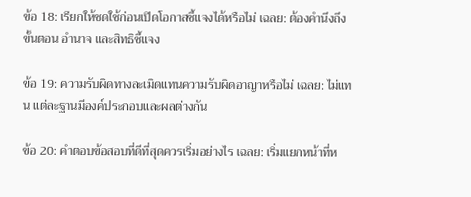ข้อ 18: เรียกให้ชดใช้ก่อนเปิดโอกาสชี้แจงได้หรือไม่ เฉลย: ต้องคำนึงถึงขั้นตอน อำนาจ และสิทธิชี้แจง

ข้อ 19: ความรับผิดทางละเมิดแทนความรับผิดอาญาหรือไม่ เฉลย: ไม่แทน แต่ละฐานมีองค์ประกอบและผลต่างกัน

ข้อ 20: คำตอบข้อสอบที่ดีที่สุดควรเริ่มอย่างไร เฉลย: เริ่มแยกหน้าที่ห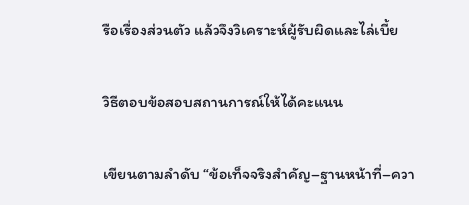รือเรื่องส่วนตัว แล้วจึงวิเคราะห์ผู้รับผิดและไล่เบี้ย

วิธีตอบข้อสอบสถานการณ์ให้ได้คะแนน

เขียนตามลำดับ “ข้อเท็จจริงสำคัญ–ฐานหน้าที่–ควา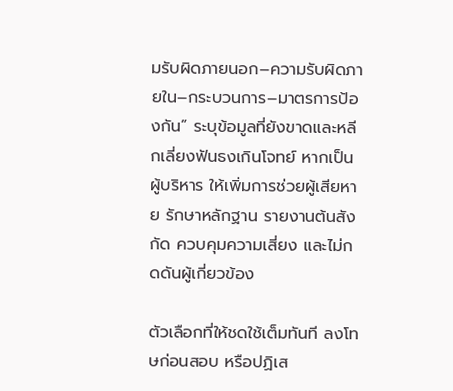มรับผิดภายนอก–ความรับผิดภายใน–กระบวนการ–มาตรการป้องกัน” ระบุข้อมูลที่ยังขาดและหลีกเลี่ยงฟันธงเกินโจทย์ หากเป็นผู้บริหาร ให้เพิ่มการช่วยผู้เสียหาย รักษาหลักฐาน รายงานต้นสังกัด ควบคุมความเสี่ยง และไม่กดดันผู้เกี่ยวข้อง

ตัวเลือกที่ให้ชดใช้เต็มทันที ลงโทษก่อนสอบ หรือปฏิเส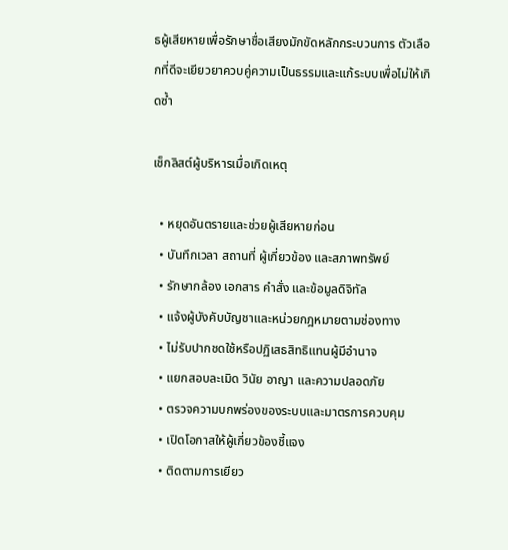ธผู้เสียหายเพื่อรักษาชื่อเสียงมักขัดหลักกระบวนการ ตัวเลือกที่ดีจะเยียวยาควบคู่ความเป็นธรรมและแก้ระบบเพื่อไม่ให้เกิดซ้ำ

เช็กลิสต์ผู้บริหารเมื่อเกิดเหตุ

  • หยุดอันตรายและช่วยผู้เสียหายก่อน
  • บันทึกเวลา สถานที่ ผู้เกี่ยวข้อง และสภาพทรัพย์
  • รักษากล้อง เอกสาร คำสั่ง และข้อมูลดิจิทัล
  • แจ้งผู้บังคับบัญชาและหน่วยกฎหมายตามช่องทาง
  • ไม่รับปากชดใช้หรือปฏิเสธสิทธิแทนผู้มีอำนาจ
  • แยกสอบละเมิด วินัย อาญา และความปลอดภัย
  • ตรวจความบกพร่องของระบบและมาตรการควบคุม
  • เปิดโอกาสให้ผู้เกี่ยวข้องชี้แจง
  • ติดตามการเยียว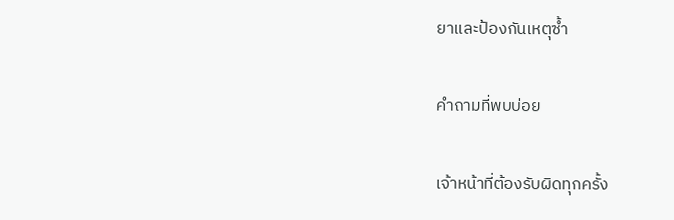ยาและป้องกันเหตุซ้ำ

คำถามที่พบบ่อย

เจ้าหน้าที่ต้องรับผิดทุกครั้ง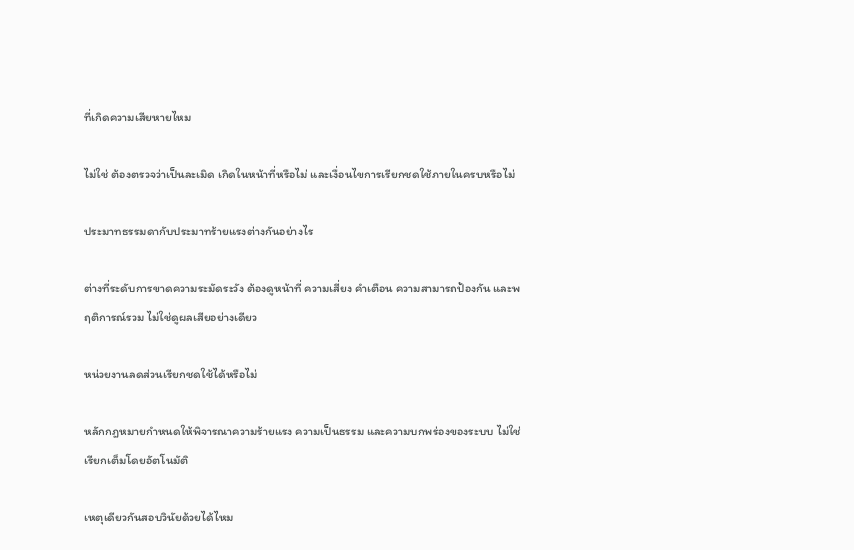ที่เกิดความเสียหายไหม

ไม่ใช่ ต้องตรวจว่าเป็นละเมิด เกิดในหน้าที่หรือไม่ และเงื่อนไขการเรียกชดใช้ภายในครบหรือไม่

ประมาทธรรมดากับประมาทร้ายแรงต่างกันอย่างไร

ต่างที่ระดับการขาดความระมัดระวัง ต้องดูหน้าที่ ความเสี่ยง คำเตือน ความสามารถป้องกัน และพฤติการณ์รวม ไม่ใช่ดูผลเสียอย่างเดียว

หน่วยงานลดส่วนเรียกชดใช้ได้หรือไม่

หลักกฎหมายกำหนดให้พิจารณาความร้ายแรง ความเป็นธรรม และความบกพร่องของระบบ ไม่ใช่เรียกเต็มโดยอัตโนมัติ

เหตุเดียวกันสอบวินัยด้วยได้ไหม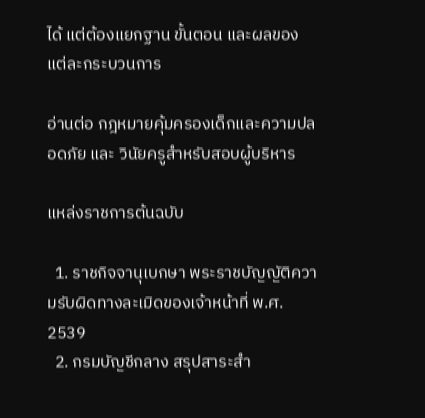ได้ แต่ต้องแยกฐาน ขั้นตอน และผลของแต่ละกระบวนการ

อ่านต่อ กฎหมายคุ้มครองเด็กและความปลอดภัย และ วินัยครูสำหรับสอบผู้บริหาร

แหล่งราชการต้นฉบับ

  1. ราชกิจจานุเบกษา พระราชบัญญัติความรับผิดทางละเมิดของเจ้าหน้าที่ พ.ศ. 2539
  2. กรมบัญชีกลาง สรุปสาระสำ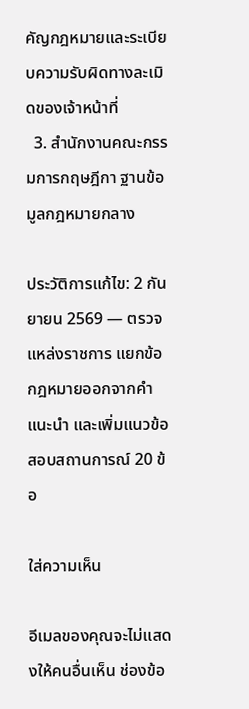คัญกฎหมายและระเบียบความรับผิดทางละเมิดของเจ้าหน้าที่
  3. สำนักงานคณะกรรมการกฤษฎีกา ฐานข้อมูลกฎหมายกลาง

ประวัติการแก้ไข: 2 กันยายน 2569 — ตรวจแหล่งราชการ แยกข้อกฎหมายออกจากคำแนะนำ และเพิ่มแนวข้อสอบสถานการณ์ 20 ข้อ

ใส่ความเห็น

อีเมลของคุณจะไม่แสดงให้คนอื่นเห็น ช่องข้อ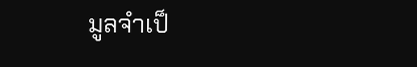มูลจำเป็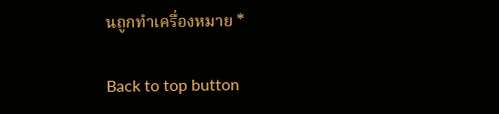นถูกทำเครื่องหมาย *

Back to top button